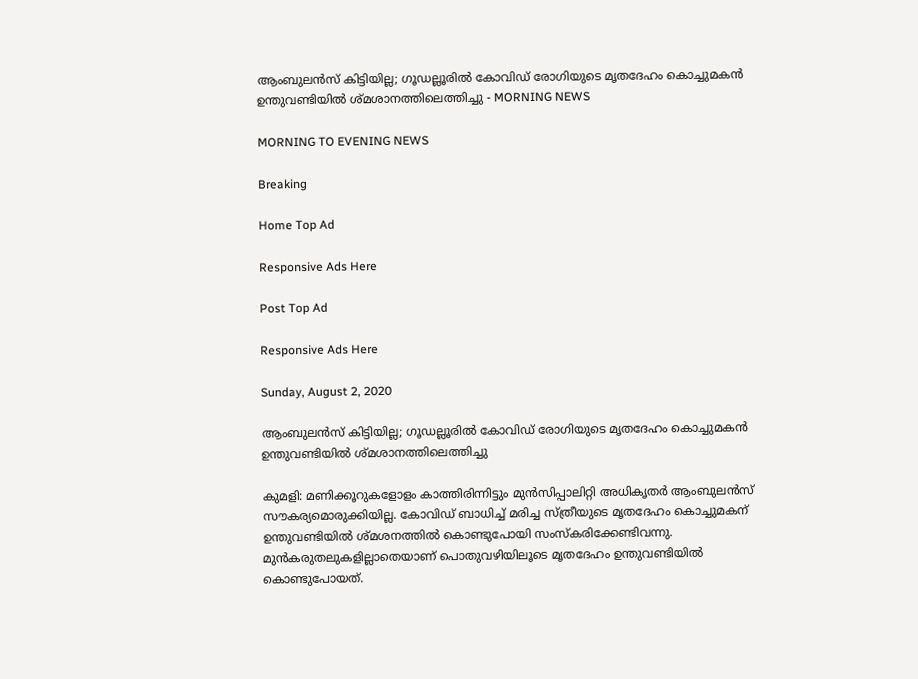ആംബുലൻസ് കിട്ടിയില്ല; ഗൂഡല്ലൂരിൽ കോവിഡ് രോഗിയുടെ മൃതദേഹം കൊച്ചുമകൻ ഉന്തുവണ്ടിയിൽ ശ്മശാനത്തിലെത്തിച്ചു - MORNING NEWS

MORNING TO EVENING NEWS

Breaking

Home Top Ad

Responsive Ads Here

Post Top Ad

Responsive Ads Here

Sunday, August 2, 2020

ആംബുലൻസ് കിട്ടിയില്ല; ഗൂഡല്ലൂരിൽ കോവിഡ് രോഗിയുടെ മൃതദേഹം കൊച്ചുമകൻ ഉന്തുവണ്ടിയിൽ ശ്മശാനത്തിലെത്തിച്ചു

കുമളി: മണിക്കൂറുകളോളം കാത്തിരിന്നിട്ടും മുൻസിപ്പാലിറ്റി അധികൃതർ ആംബുലൻസ് സൗകര്യമൊരുക്കിയില്ല. കോവിഡ് ബാധിച്ച് മരിച്ച സ്ത്രീയുടെ മൃതദേഹം കൊച്ചുമകന് ഉന്തുവണ്ടിയിൽ ശ്മശനത്തിൽ കൊണ്ടുപോയി സംസ്കരിക്കേണ്ടിവന്നു. മുൻകരുതലുകളില്ലാതെയാണ് പൊതുവഴിയിലൂടെ മൃതദേഹം ഉന്തുവണ്ടിയിൽ കൊണ്ടുപോയത്.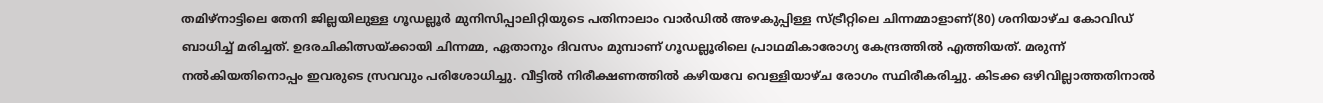തമിഴ്നാട്ടിലെ തേനി ജില്ലയിലുള്ള ഗൂഡല്ലൂർ മുനിസിപ്പാലിറ്റിയുടെ പതിനാലാം വാർഡിൽ അഴകുപ്പിള്ള സ്ട്രീറ്റിലെ ചിന്നമ്മാളാണ്‌(80) ശനിയാഴ്ച കോവിഡ് ബാധിച്ച് മരിച്ചത്. ഉദരചികിത്സയ്ക്കായി ചിന്നമ്മ, ഏതാനും ദിവസം മുമ്പാണ് ഗൂഡല്ലൂരിലെ പ്രാഥമികാരോഗ്യ കേന്ദ്രത്തിൽ എത്തിയത്. മരുന്ന് നൽകിയതിനൊപ്പം ഇവരുടെ സ്രവവും പരിശോധിച്ചു. വീട്ടിൽ നിരീക്ഷണത്തിൽ കഴിയവേ വെള്ളിയാഴ്ച രോഗം സ്ഥിരീകരിച്ചു. കിടക്ക ഒഴിവില്ലാത്തതിനാൽ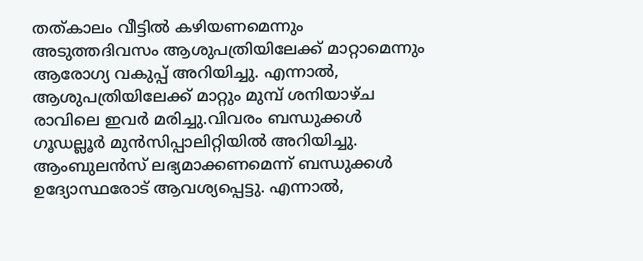തത്കാലം വീട്ടിൽ കഴിയണമെന്നും അടുത്തദിവസം ആശുപത്രിയിലേക്ക് മാറ്റാമെന്നും ആരോഗ്യ വകുപ്പ് അറിയിച്ചു. എന്നാൽ, ആശുപത്രിയിലേക്ക് മാറ്റും മുമ്പ് ശനിയാഴ്ച രാവിലെ ഇവർ മരിച്ചു.വിവരം ബന്ധുക്കൾ ഗൂഡല്ലൂർ മുൻസിപ്പാലിറ്റിയിൽ അറിയിച്ചു. ആംബുലൻസ് ലഭ്യമാക്കണമെന്ന് ബന്ധുക്കൾ ഉദ്യോസ്ഥരോട് ആവശ്യപ്പെട്ടു. എന്നാൽ,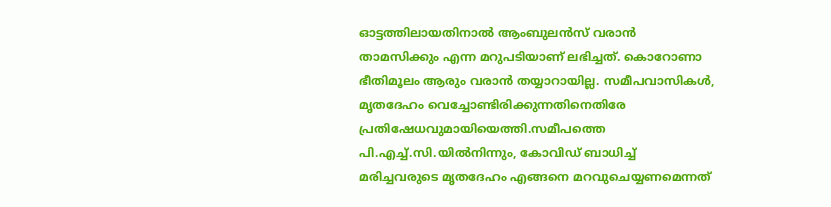ഓട്ടത്തിലായതിനാൽ ആംബുലൻസ് വരാൻ താമസിക്കും എന്ന മറുപടിയാണ് ലഭിച്ചത്. കൊറോണാ ഭീതിമൂലം ആരും വരാൻ തയ്യാറായില്ല. സമീപവാസികൾ, മൃതദേഹം വെച്ചോണ്ടിരിക്കുന്നതിനെതിരേ പ്രതിഷേധവുമായിയെത്തി.സമീപത്തെ പി.എച്ച്.സി.യിൽനിന്നും, കോവിഡ് ബാധിച്ച് മരിച്ചവരുടെ മൃതദേഹം എങ്ങനെ മറവുചെയ്യണമെന്നത്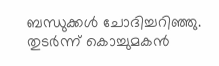ബന്ധുക്കൾ ചോദിച്ചറിഞ്ഞു. തുടർന്ന് കൊച്ചുമകൻ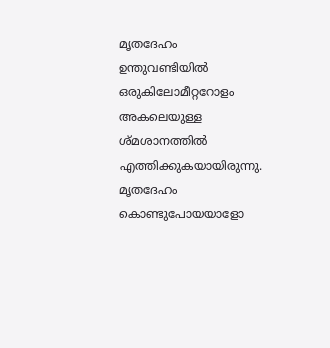മൃതദേഹം ഉന്തുവണ്ടിയിൽ ഒരുകിലോമീറ്ററോളം അകലെയുള്ള ശ്മശാനത്തിൽ എത്തിക്കുകയായിരുന്നു. മൃതദേഹം കൊണ്ടുപോയയാളോ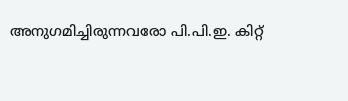അനുഗമിച്ചിരുന്നവരോ പി.പി.ഇ. കിറ്റ്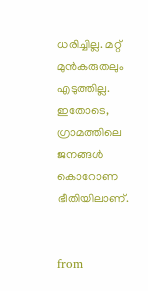ധരിച്ചില്ല. മറ്റ് മുൻകരുതലും എടുത്തില്ല. ഇതോടെ, ഗ്രാമത്തിലെ ജനങ്ങൾ കൊറോണ ഭീതിയിലാണ്.


from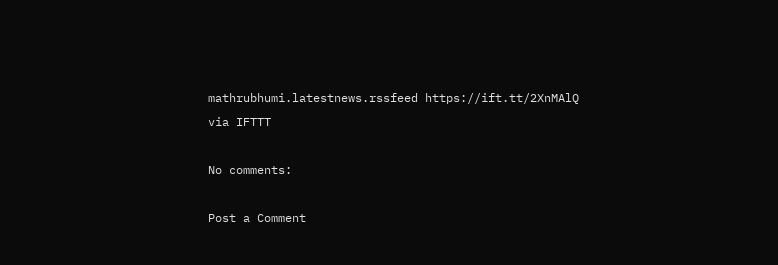mathrubhumi.latestnews.rssfeed https://ift.tt/2XnMAlQ
via IFTTT

No comments:

Post a Comment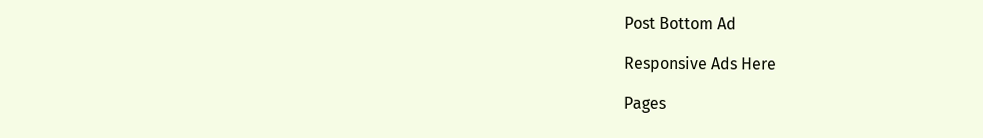Post Bottom Ad

Responsive Ads Here

Pages